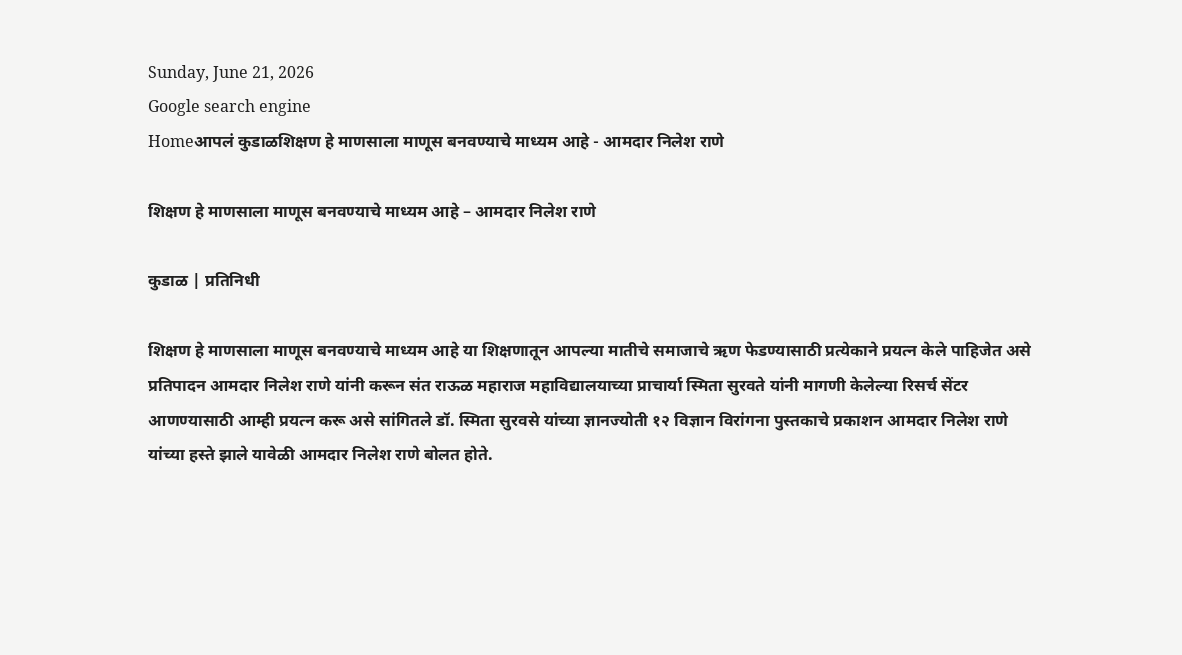Sunday, June 21, 2026
Google search engine
Homeआपलं कुडाळशिक्षण हे माणसाला माणूस बनवण्याचे माध्यम आहे - आमदार निलेश राणे

शिक्षण हे माणसाला माणूस बनवण्याचे माध्यम आहे – आमदार निलेश राणे

कुडाळ | प्रतिनिधी

शिक्षण हे माणसाला माणूस बनवण्याचे माध्यम आहे या शिक्षणातून आपल्या मातीचे समाजाचे ऋण फेडण्यासाठी प्रत्येकाने प्रयत्न केले पाहिजेत असे प्रतिपादन आमदार निलेश राणे यांनी करून संत राऊळ महाराज महाविद्यालयाच्या प्राचार्या स्मिता सुरवते यांनी मागणी केलेल्या रिसर्च सेंटर आणण्यासाठी आम्ही प्रयत्न करू असे सांगितले डॉ. स्मिता सुरवसे यांच्या ज्ञानज्योती १२ विज्ञान विरांगना पुस्तकाचे प्रकाशन आमदार निलेश राणे यांच्या हस्ते झाले यावेळी आमदार निलेश राणे बोलत होते.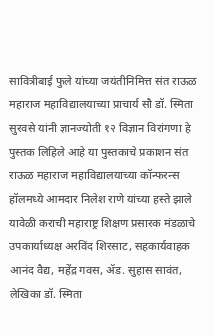सावित्रीबाई फुले यांच्या जयंतीनिमित्त संत राऊळ महाराज महाविद्यालयाच्या प्राचार्य सौ डॉ. स्मिता सुरवसे यांनी ज्ञानज्योती १२ विज्ञान विरांगणा हे पुस्तक लिहिले आहे या पुस्तकाचे प्रकाशन संत राऊळ महाराज महाविद्यालयाच्या कॉन्फरन्स हॉलमध्ये आमदार निलेश राणे यांच्या हस्ते झाले यावेळी कराची महाराष्ट्र शिक्षण प्रसारक मंडळाचे उपकार्याध्यक्ष अरविंद शिरसाट, सहकार्यवाहक आनंद वैद्य, महेंद्र गवस, ॲड. सुहास सावंत, लेखिका डॉ. स्मिता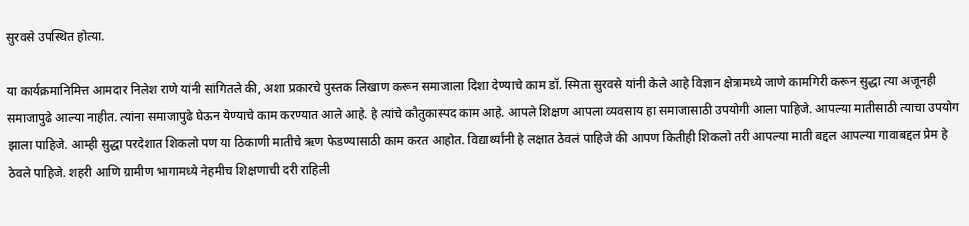सुरवसे उपस्थित होत्या.

या कार्यक्रमानिमित्त आमदार निलेश राणे यांनी सांगितले की, अशा प्रकारचे पुस्तक लिखाण करून समाजाला दिशा देण्याचे काम डॉ. स्मिता सुरवसे यांनी केले आहे विज्ञान क्षेत्रामध्ये जाणे कामगिरी करून सुद्धा त्या अजूनही समाजापुढे आल्या नाहीत. त्यांना समाजापुढे घेऊन येण्याचे काम करण्यात आले आहे. हे त्यांचे कौतुकास्पद काम आहे. आपले शिक्षण आपला व्यवसाय हा समाजासाठी उपयोगी आला पाहिजे. आपल्या मातीसाठी त्याचा उपयोग झाला पाहिजे. आम्ही सुद्धा परदेशात शिकलो पण या ठिकाणी मातीचे ऋण फेडण्यासाठी काम करत आहोत. विद्यार्थ्यांनी हे लक्षात ठेवलं पाहिजे की आपण कितीही शिकलो तरी आपल्या माती बद्दल आपल्या गावाबद्दल प्रेम हे ठेवले पाहिजे. शहरी आणि ग्रामीण भागामध्ये नेहमीच शिक्षणाची दरी राहिली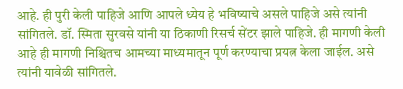आहे. ही पुरी केली पाहिजे आणि आपले ध्येय हे भविष्याचे असले पाहिजे असे त्यांनी सांगितले. डॉ. स्मिता सुरवसे यांनी या ठिकाणी रिसर्च सेंटर झाले पाहिजे. ही मागणी केली आहे ही मागणी निश्चितच आमच्या माध्यमातून पूर्ण करण्याचा प्रयत्न केला जाईल. असे त्यांनी यावेळी सांगितले.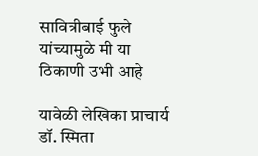सावित्रीबाई फुले यांच्यामुळे मी या ठिकाणी उभी आहे

यावेळी लेखिका प्राचार्य डॉ. स्मिता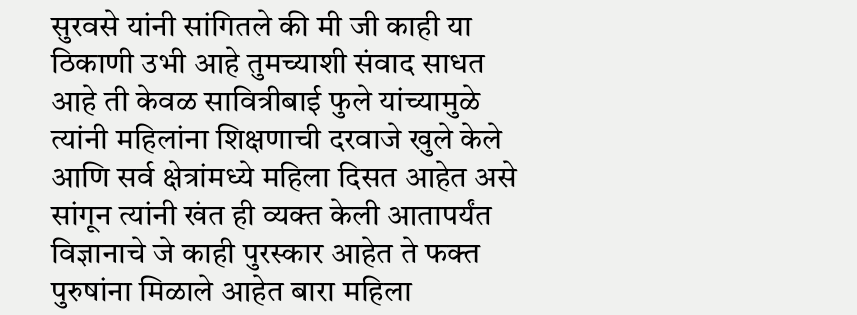सुरवसे यांनी सांगितले की मी जी काही या ठिकाणी उभी आहे तुमच्याशी संवाद साधत आहे ती केवळ सावित्रीबाई फुले यांच्यामुळे त्यांनी महिलांना शिक्षणाची दरवाजे खुले केले आणि सर्व क्षेत्रांमध्ये महिला दिसत आहेत असे सांगून त्यांनी खंत ही व्यक्त केली आतापर्यंत विज्ञानाचे जे काही पुरस्कार आहेत ते फक्त पुरुषांना मिळाले आहेत बारा महिला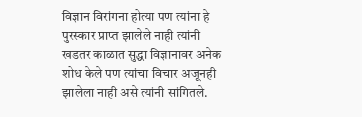विज्ञान विरांगना होत्या पण त्यांना हे पुरस्कार प्राप्त झालेले नाही त्यांनी खडतर काळात सुद्धा विज्ञानावर अनेक शोध केले पण त्यांचा विचार अजूनही झालेला नाही असे त्यांनी सांगितले.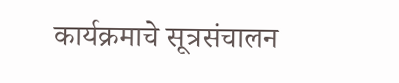कार्यक्रमाचे सूत्रसंचालन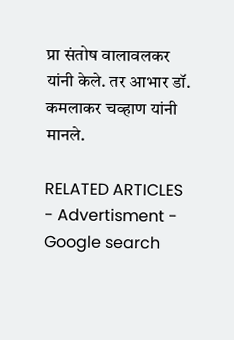प्रा संतोष वालावलकर यांनी केले. तर आभार डॉ. कमलाकर चव्हाण यांनी मानले.

RELATED ARTICLES
- Advertisment -
Google search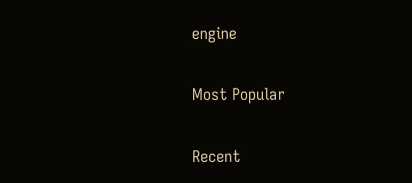engine

Most Popular

Recent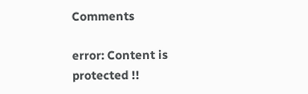Comments

error: Content is protected !!